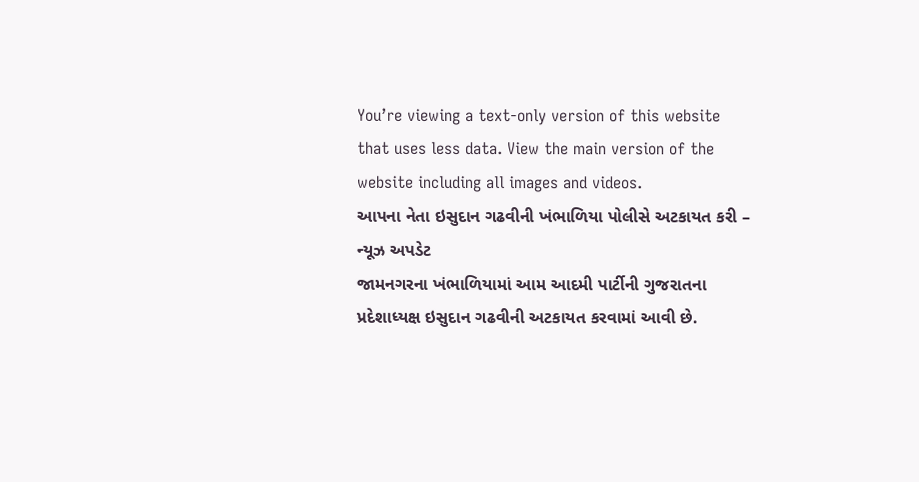You’re viewing a text-only version of this website that uses less data. View the main version of the website including all images and videos.
આપના નેતા ઇસુદાન ગઢવીની ખંભાળિયા પોલીસે અટકાયત કરી – ન્યૂઝ અપડેટ
જામનગરના ખંભાળિયામાં આમ આદમી પાર્ટીની ગુજરાતના પ્રદેશાધ્યક્ષ ઇસુદાન ગઢવીની અટકાયત કરવામાં આવી છે.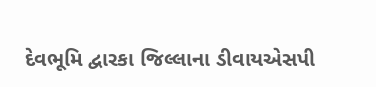દેવભૂમિ દ્વારકા જિલ્લાના ડીવાયએસપી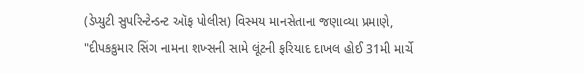(ડેપ્યુટી સુપરિન્ટેન્ડન્ટ ઑફ પોલીસ) વિસ્મય માનસેતાના જણાવ્યા પ્રમાણે, "દીપકકુમાર સિંગ નામના શખ્સની સામે લૂંટની ફરિયાદ દાખલ હોઈ 31મી માર્ચે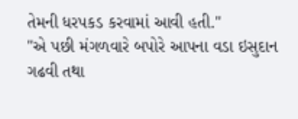તેમની ધરપકડ કરવામાં આવી હતી."
"એ પછી મંગળવારે બપોરે આપના વડા ઇસુદાન ગઢવી તથા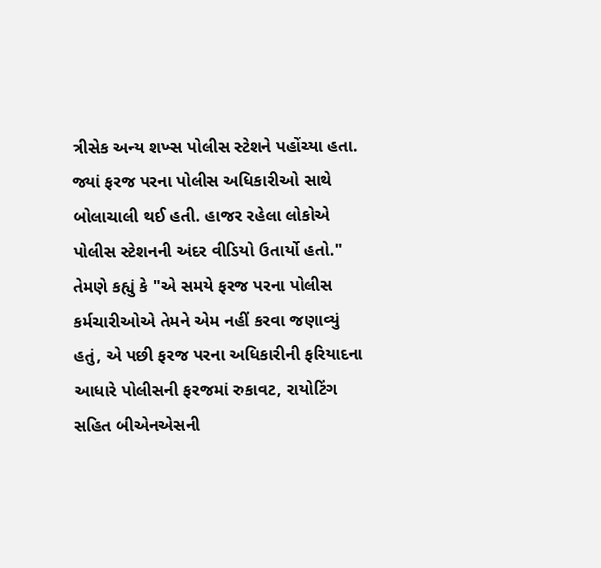ત્રીસેક અન્ય શખ્સ પોલીસ સ્ટેશને પહોંચ્યા હતા. જ્યાં ફરજ પરના પોલીસ અધિકારીઓ સાથે બોલાચાલી થઈ હતી. હાજર રહેલા લોકોએ પોલીસ સ્ટેશનની અંદર વીડિયો ઉતાર્યો હતો."
તેમણે કહ્યું કે "એ સમયે ફરજ પરના પોલીસ કર્મચારીઓએ તેમને એમ નહીં કરવા જણાવ્યું હતું, એ પછી ફરજ પરના અધિકારીની ફરિયાદના આધારે પોલીસની ફરજમાં રુકાવટ, રાયોટિંગ સહિત બીએનએસની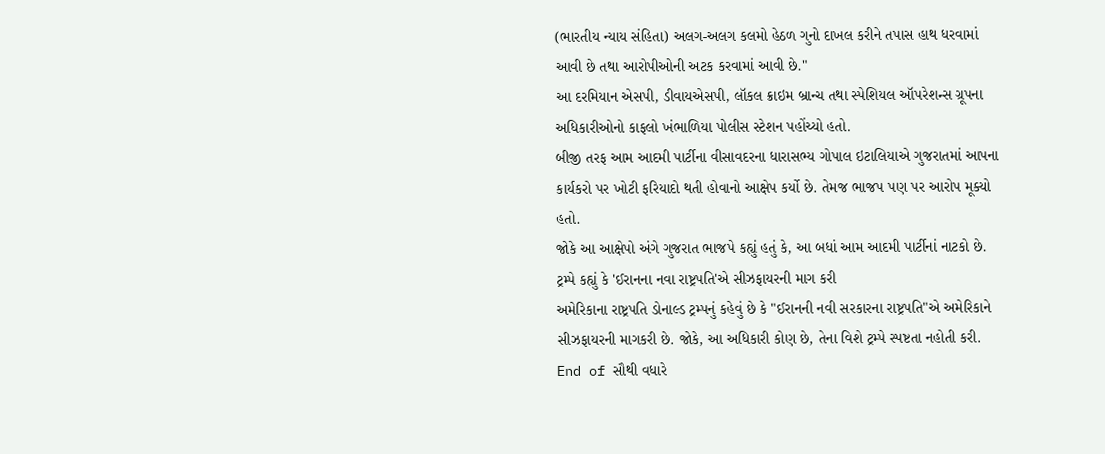(ભારતીય ન્યાય સંહિતા) અલગ-અલગ કલમો હેઠળ ગુનો દાખલ કરીને તપાસ હાથ ધરવામાં આવી છે તથા આરોપીઓની અટક કરવામાં આવી છે."
આ દરમિયાન એસપી, ડીવાયએસપી, લૉકલ ક્રાઇમ બ્રાન્ચ તથા સ્પેશિયલ ઑપરેશન્સ ગ્રૂપના અધિકારીઓનો કાફલો ખંભાળિયા પોલીસ સ્ટેશન પહોંચ્યો હતો.
બીજી તરફ આમ આદમી પાર્ટીના વીસાવદરના ધારાસભ્ય ગોપાલ ઇટાલિયાએ ગુજરાતમાં આપના કાર્યકરો પર ખોટી ફરિયાદો થતી હોવાનો આક્ષેપ કર્યો છે. તેમજ ભાજપ પણ પર આરોપ મૂક્યો હતો.
જોકે આ આક્ષેપો અંગે ગુજરાત ભાજપે કહ્યું હતું કે, આ બધાં આમ આદમી પાર્ટીનાં નાટકો છે.
ટ્રમ્પે કહ્યું કે 'ઈરાનના નવા રાષ્ટ્રપતિ'એ સીઝફાયરની માગ કરી
અમેરિકાના રાષ્ટ્રપતિ ડોનાલ્ડ ટ્રમ્પનું કહેવું છે કે "ઈરાનની નવી સરકારના રાષ્ટ્રપતિ"એ અમેરિકાને સીઝફાયરની માગકરી છે. જોકે, આ અધિકારી કોણ છે, તેના વિશે ટ્રમ્પે સ્પષ્ટતા નહોતી કરી.
End of સૌથી વધારે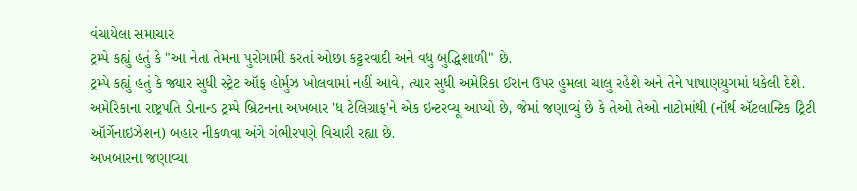વંચાયેલા સમાચાર
ટ્રમ્પે કહ્યું હતું કે "આ નેતા તેમના પુરોગામી કરતાં ઓછા કટ્ટરવાદી અને વધુ બુદ્ધિશાળી" છે.
ટ્રમ્પે કહ્યું હતું કે જ્યાર સુધી સ્ટ્રેટ ઑફ હોર્મુઝ ખોલવામાં નહીં આવે, ત્યાર સુધી અમેરિકા ઈરાન ઉપર હુમલા ચાલુ રહેશે અને તેને પાષાણયુગમાં ધકેલી દેશે.
અમેરિકાના રાષ્ટ્રપતિ ડોનાન્ડ ટ્રમ્પે બ્રિટનના અખબાર 'ધ ટેલિગ્રાફ'ને એક ઇન્ટરવ્યૂ આપ્યો છે, જેમાં જણાવ્યું છે કે તેઓ તેઓ નાટોમાંથી (નૉર્થ ઍટલાન્ટિક ટ્રિટી ઑર્ગેનાઇઝેશન) બહાર નીકળવા અંગે ગંભીરપણે વિચારી રહ્યા છે.
અખબારના જણાવ્યા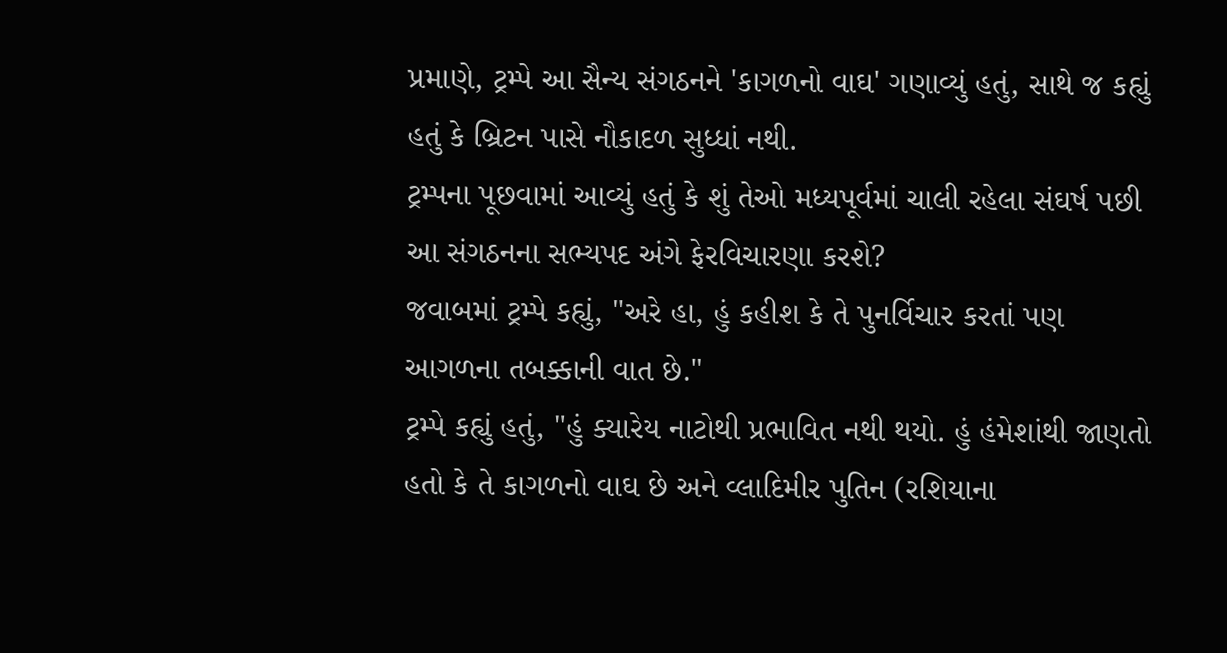પ્રમાણે, ટ્રમ્પે આ સૈન્ય સંગઠનને 'કાગળનો વાઘ' ગણાવ્યું હતું, સાથે જ કહ્યું હતું કે બ્રિટન પાસે નૌકાદળ સુધ્ધાં નથી.
ટ્રમ્પના પૂછવામાં આવ્યું હતું કે શું તેઓ મધ્યપૂર્વમાં ચાલી રહેલા સંઘર્ષ પછી આ સંગઠનના સભ્યપદ અંગે ફેરવિચારણા કરશે?
જવાબમાં ટ્રમ્પે કહ્યું, "અરે હા, હું કહીશ કે તે પુનર્વિચાર કરતાં પણ આગળના તબક્કાની વાત છે."
ટ્રમ્પે કહ્યું હતું, "હું ક્યારેય નાટોથી પ્રભાવિત નથી થયો. હું હંમેશાંથી જાણતો હતો કે તે કાગળનો વાઘ છે અને વ્લાદિમીર પુતિન (રશિયાના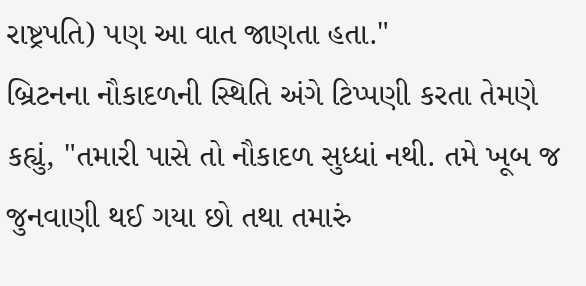રાષ્ટ્રપતિ) પણ આ વાત જાણતા હતા."
બ્રિટનના નૌકાદળની સ્થિતિ અંગે ટિપ્પણી કરતા તેમણે કહ્યું, "તમારી પાસે તો નૌકાદળ સુધ્ધાં નથી. તમે ખૂબ જ જુનવાણી થઈ ગયા છો તથા તમારું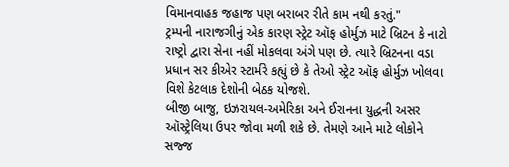વિમાનવાહક જહાજ પણ બરાબર રીતે કામ નથી કરતું."
ટ્રમ્પની નારાજગીનું એક કારણ સ્ટ્રેટ ઑફ હોર્મુઝ માટે બ્રિટન કે નાટો રાષ્ટ્રો દ્વારા સેના નહીં મોકલવા અંગે પણ છે. ત્યારે બ્રિટનના વડા પ્રધાન સર કીએર સ્ટાર્મરે કહ્યું છે કે તેઓ સ્ટ્રેટ ઑફ હોર્મુઝ ખોલવા વિશે કેટલાક દેશોની બેઠક યોજશે.
બીજી બાજુ, ઇઝરાયલ-અમેરિકા અને ઈરાનના યુદ્ધની અસર ઑસ્ટ્રેલિયા ઉપર જોવા મળી શકે છે. તેમણે આને માટે લોકોને સજ્જ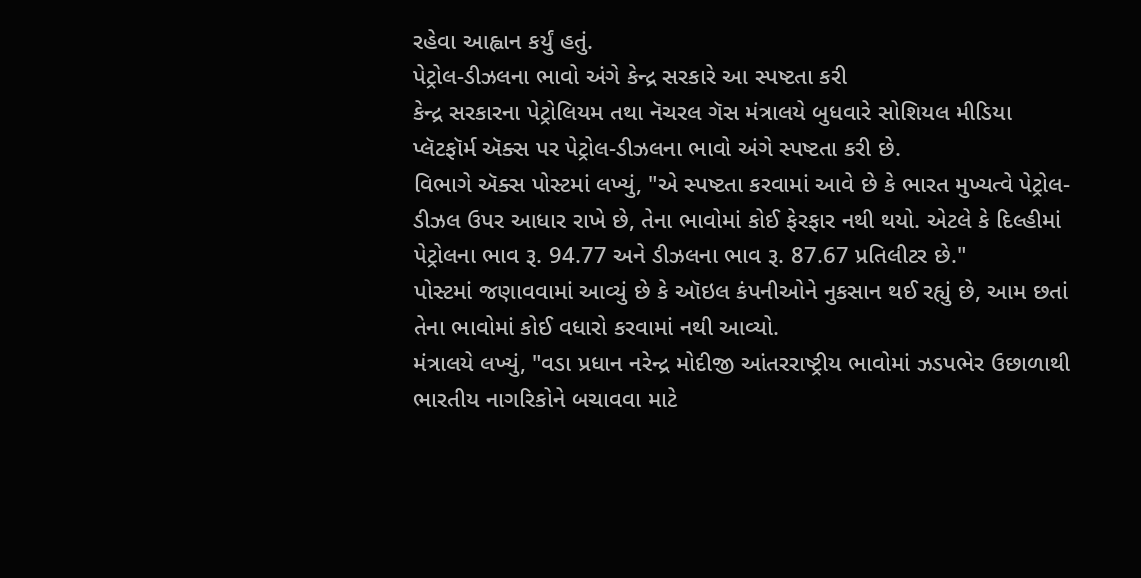રહેવા આહ્વાન કર્યું હતું.
પેટ્રોલ-ડીઝલના ભાવો અંગે કેન્દ્ર સરકારે આ સ્પષ્ટતા કરી
કેન્દ્ર સરકારના પેટ્રોલિયમ તથા નૅચરલ ગૅસ મંત્રાલયે બુધવારે સોશિયલ મીડિયા પ્લૅટફૉર્મ ઍક્સ પર પેટ્રોલ-ડીઝલના ભાવો અંગે સ્પષ્ટતા કરી છે.
વિભાગે ઍક્સ પોસ્ટમાં લખ્યું, "એ સ્પષ્ટતા કરવામાં આવે છે કે ભારત મુખ્યત્વે પેટ્રોલ-ડીઝલ ઉપર આધાર રાખે છે, તેના ભાવોમાં કોઈ ફેરફાર નથી થયો. એટલે કે દિલ્હીમાં પેટ્રોલના ભાવ રૂ. 94.77 અને ડીઝલના ભાવ રૂ. 87.67 પ્રતિલીટર છે."
પોસ્ટમાં જણાવવામાં આવ્યું છે કે ઑઇલ કંપનીઓને નુકસાન થઈ રહ્યું છે, આમ છતાં તેના ભાવોમાં કોઈ વધારો કરવામાં નથી આવ્યો.
મંત્રાલયે લખ્યું, "વડા પ્રધાન નરેન્દ્ર મોદીજી આંતરરાષ્ટ્રીય ભાવોમાં ઝડપભેર ઉછાળાથી ભારતીય નાગરિકોને બચાવવા માટે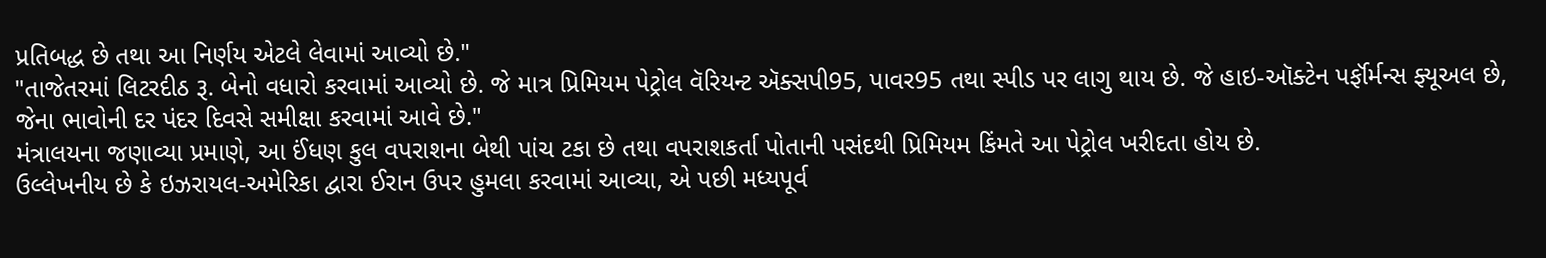પ્રતિબદ્ધ છે તથા આ નિર્ણય એટલે લેવામાં આવ્યો છે."
"તાજેતરમાં લિટરદીઠ રૂ. બેનો વધારો કરવામાં આવ્યો છે. જે માત્ર પ્રિમિયમ પેટ્રોલ વૅરિયન્ટ ઍક્સપી95, પાવર95 તથા સ્પીડ પર લાગુ થાય છે. જે હાઇ-ઑક્ટેન પર્ફૉર્મન્સ ફ્યૂઅલ છે, જેના ભાવોની દર પંદર દિવસે સમીક્ષા કરવામાં આવે છે."
મંત્રાલયના જણાવ્યા પ્રમાણે, આ ઈંધણ કુલ વપરાશના બેથી પાંચ ટકા છે તથા વપરાશકર્તા પોતાની પસંદથી પ્રિમિયમ કિંમતે આ પેટ્રોલ ખરીદતા હોય છે.
ઉલ્લેખનીય છે કે ઇઝરાયલ-અમેરિકા દ્વારા ઈરાન ઉપર હુમલા કરવામાં આવ્યા, એ પછી મધ્યપૂર્વ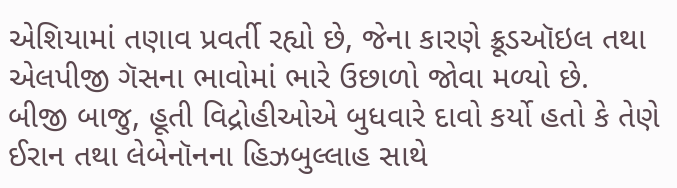એશિયામાં તણાવ પ્રવર્તી રહ્યો છે, જેના કારણે ક્રૂડઑઇલ તથા એલપીજી ગૅસના ભાવોમાં ભારે ઉછાળો જોવા મળ્યો છે.
બીજી બાજુ, હૂતી વિદ્રોહીઓએ બુધવારે દાવો કર્યો હતો કે તેણે ઈરાન તથા લેબેનૉનના હિઝબુલ્લાહ સાથે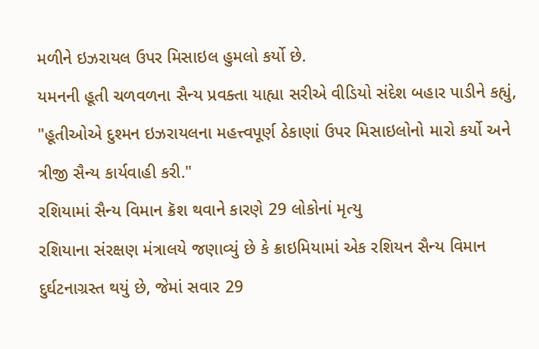મળીને ઇઝરાયલ ઉપર મિસાઇલ હુમલો કર્યો છે.
યમનની હૂતી ચળવળના સૈન્ય પ્રવક્તા યાહ્યા સરીએ વીડિયો સંદેશ બહાર પાડીને કહ્યું, "હૂતીઓએ દુશ્મન ઇઝરાયલના મહત્ત્વપૂર્ણ ઠેકાણાં ઉપર મિસાઇલોનો મારો કર્યો અને ત્રીજી સૈન્ય કાર્યવાહી કરી."
રશિયામાં સૈન્ય વિમાન ક્રૅશ થવાને કારણે 29 લોકોનાં મૃત્યુ
રશિયાના સંરક્ષણ મંત્રાલયે જણાવ્યું છે કે ક્રાઇમિયામાં એક રશિયન સૈન્ય વિમાન દુર્ઘટનાગ્રસ્ત થયું છે, જેમાં સવાર 29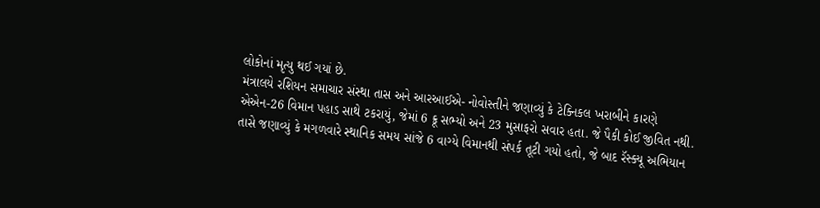લોકોનાં મૃત્યુ થઈ ગયાં છે.
મંત્રાલયે રશિયન સમાચાર સંસ્થા તાસ અને આરઆઈએ- નોવોસ્તીને જણાવ્યું કે ટેક્નિકલ ખરાબીને કારણે એએન-26 વિમાન પહાડ સાથે ટકરાયું, જેમાં 6 ક્રૂ સભ્યો અને 23 મુસાફરો સવાર હતા. જે પૈકી કોઈ જીવિત નથી.
તાસે જણાવ્યું કે મગળવારે સ્થાનિક સમય સાંજે 6 વાગ્યે વિમાનથી સંપર્ક તૂટી ગયો હતો, જે બાદ રૅસ્ક્યૂ અભિયાન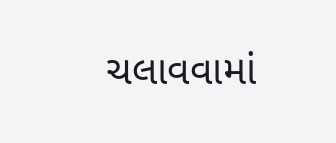ચલાવવામાં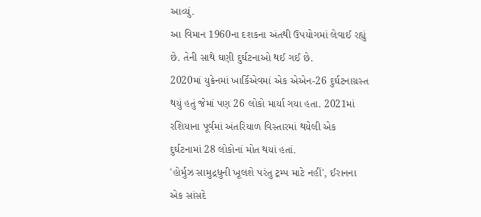આવ્યું.
આ વિમાન 1960ના દશકના અંતથી ઉપયોગમાં લેવાઈ રહ્યું છે. તેની સાથે ઘણી દુર્ઘટનાઓ થઈ ગઈ છે.
2020માં યુક્રેનમાં ખાર્કિએવમાં એક એએન-26 દુર્ઘટનાગ્રસ્ત થયું હતું જેમાં પણ 26 લોકો માર્યા ગયા હતા. 2021માં રશિયાના પૂર્વમાં અંતરિયાળ વિસ્તારમાં થયેલી એક દુર્ઘટનામાં 28 લોકોનાં મોત થયાં હતાં.
'હોર્મુઝ સામુદ્રધુની ખૂલશે પરંતુ ટ્રમ્પ માટે નહીં', ઈરાનના એક સાંસદે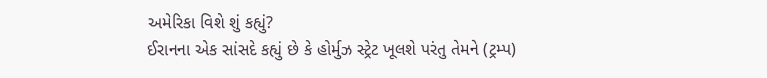અમેરિકા વિશે શું કહ્યું?
ઈરાનના એક સાંસદે કહ્યું છે કે હોર્મુઝ સ્ટ્રેટ ખૂલશે પરંતુ તેમને (ટ્રમ્પ)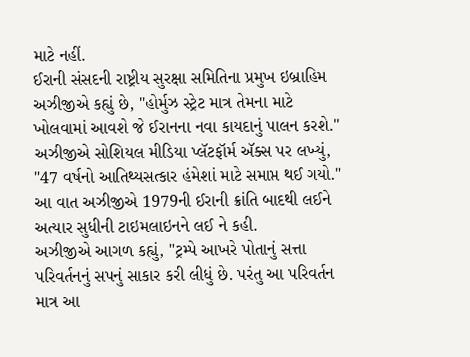માટે નહીં.
ઈરાની સંસદની રાષ્ટ્રીય સુરક્ષા સમિતિના પ્રમુખ ઇબ્રાહિમ અઝીજીએ કહ્યું છે, "હોર્મુઝ સ્ટ્રેટ માત્ર તેમના માટે ખોલવામાં આવશે જે ઈરાનના નવા કાયદાનું પાલન કરશે."
અઝીજીએ સોશિયલ મીડિયા પ્લૅટફૉર્મ ઍક્સ પર લખ્યું, "47 વર્ષનો આતિથ્યસત્કાર હંમેશાં માટે સમાપ્ત થઈ ગયો."
આ વાત અઝીજીએ 1979ની ઈરાની ક્રાંતિ બાદથી લઈને અત્યાર સુધીની ટાઇમલાઇનને લઈ ને કહી.
અઝીજીએ આગળ કહ્યું, "ટ્રમ્પે આખરે પોતાનું સત્તા પરિવર્તનનું સપનું સાકાર કરી લીધું છે. પરંતુ આ પરિવર્તન માત્ર આ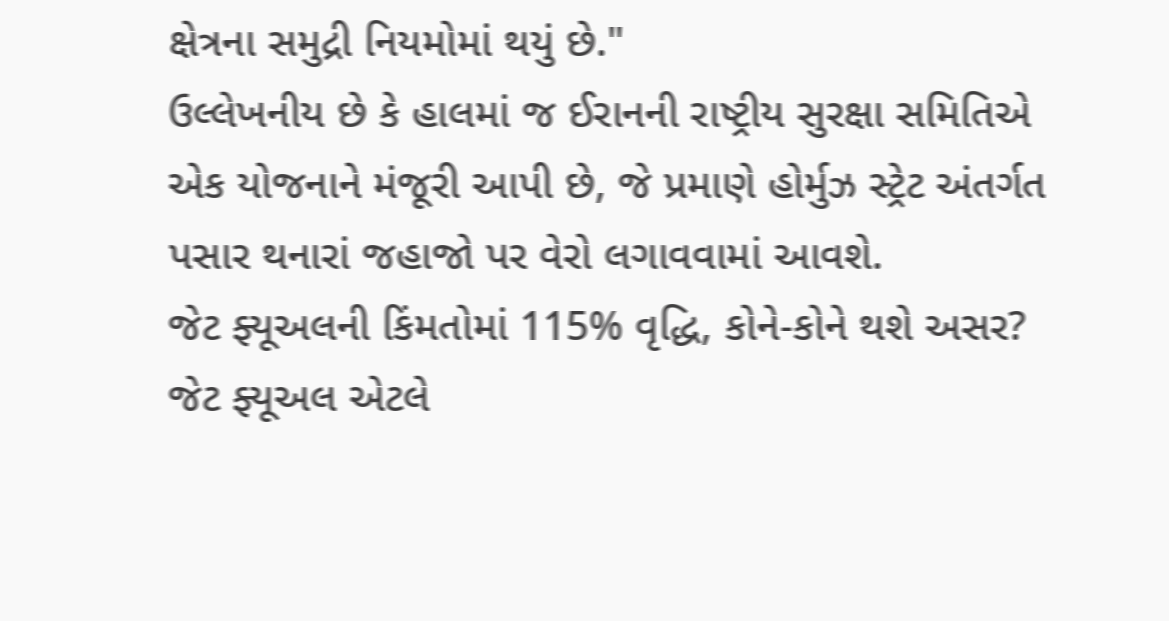ક્ષેત્રના સમુદ્રી નિયમોમાં થયું છે."
ઉલ્લેખનીય છે કે હાલમાં જ ઈરાનની રાષ્ટ્રીય સુરક્ષા સમિતિએ એક યોજનાને મંજૂરી આપી છે, જે પ્રમાણે હોર્મુઝ સ્ટ્રેટ અંતર્ગત પસાર થનારાં જહાજો પર વેરો લગાવવામાં આવશે.
જેટ ફ્યૂઅલની કિંમતોમાં 115% વૃદ્ધિ, કોને-કોને થશે અસર?
જેટ ફ્યૂઅલ એટલે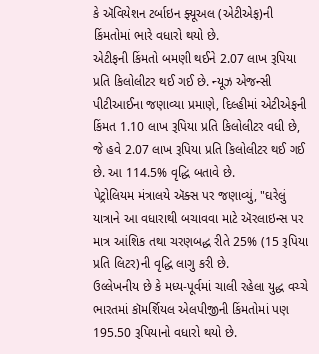કે ઍવિયેશન ટર્બાઇન ફ્યૂઅલ (એટીએફ)ની કિંમતોમાં ભારે વધારો થયો છે.
એટીફની કિંમતો બમણી થઈને 2.07 લાખ રૂપિયા પ્રતિ કિલોલીટર થઈ ગઈ છે. ન્યૂઝ એજન્સી પીટીઆઈના જણાવ્યા પ્રમાણે, દિલ્હીમાં એટીએફની કિંમત 1.10 લાખ રૂપિયા પ્રતિ કિલોલીટર વધી છે, જે હવે 2.07 લાખ રૂપિયા પ્રતિ કિલોલીટર થઈ ગઈ છે. આ 114.5% વૃદ્ધિ બતાવે છે.
પેટ્રોલિયમ મંત્રાલયે ઍક્સ પર જણાવ્યું, "ઘરેલું યાત્રાને આ વધારાથી બચાવવા માટે ઍરલાઇન્સ પર માત્ર આંશિક તથા ચરણબદ્ધ રીતે 25% (15 રૂપિયા પ્રતિ લિટર)ની વૃદ્ધિ લાગુ કરી છે.
ઉલ્લેખનીય છે કે મધ્ય-પૂર્વમાં ચાલી રહેલા યુદ્ધ વચ્ચે ભારતમાં કૉમર્શિયલ એલપીજીની કિંમતોમાં પણ 195.50 રૂપિયાનો વધારો થયો છે.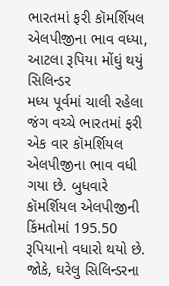ભારતમાં ફરી કૉમર્શિયલ એલપીજીના ભાવ વધ્યા, આટલા રૂપિયા મોંઘું થયું સિલિન્ડર
મધ્ય પૂર્વમાં ચાલી રહેલા જંગ વચ્ચે ભારતમાં ફરી એક વાર કૉમર્શિયલ એલપીજીના ભાવ વધી ગયા છે. બુધવારે કૉમર્શિયલ એલપીજીની કિંમતોમાં 195.50 રૂપિયાનો વધારો થયો છે.
જોકે, ઘરેલુ સિલિન્ડરના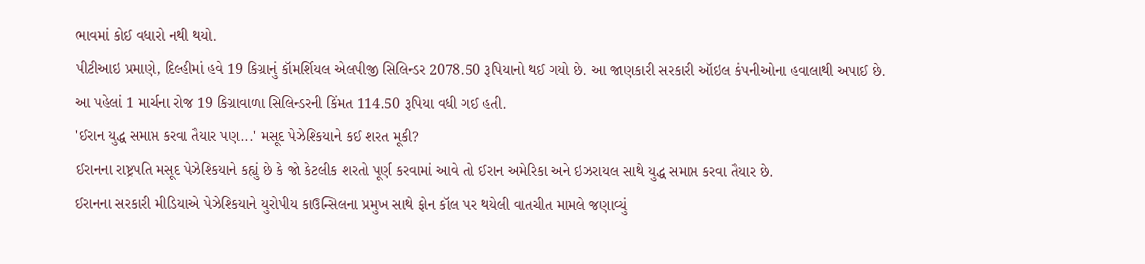ભાવમાં કોઈ વધારો નથી થયો.
પીટીઆઇ પ્રમાણે, દિલ્હીમાં હવે 19 કિગ્રાનું કૉમર્શિયલ એલપીજી સિલિન્ડર 2078.50 રૂપિયાનો થઈ ગયો છે. આ જાણકારી સરકારી ઑઇલ કંપનીઓના હવાલાથી અપાઈ છે.
આ પહેલાં 1 માર્ચના રોજ 19 કિગ્રાવાળા સિલિન્ડરની કિંમત 114.50 રૂપિયા વધી ગઈ હતી.
'ઈરાન યુદ્ધ સમાપ્ત કરવા તૈયાર પણ...' મસૂદ પેઝેશ્કિયાને કઈ શરત મૂકી?
ઈરાનના રાષ્ટ્રપતિ મસૂદ પેઝેશ્કિયાને કહ્યું છે કે જો કેટલીક શરતો પૂર્ણ કરવામાં આવે તો ઈરાન અમેરિકા અને ઇઝરાયલ સાથે યુદ્ધ સમાપ્ત કરવા તૈયાર છે.
ઈરાનના સરકારી મીડિયાએ પેઝેશ્કિયાને યુરોપીય કાઉન્સિલના પ્રમુખ સાથે ફોન કૉલ પર થયેલી વાતચીત મામલે જણાવ્યું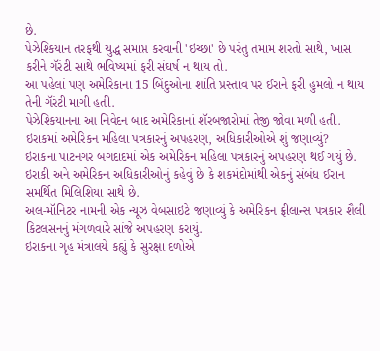છે.
પેઝેશ્કિયાન તરફથી યુદ્ધ સમાપ્ત કરવાની 'ઇચ્છા' છે પરંતુ તમામ શરતો સાથે, ખાસ કરીને ગૅરંટી સાથે ભવિષ્યમાં ફરી સંઘર્ષ ન થાય તો.
આ પહેલાં પણ અમેરિકાના 15 બિંદુઓના શાંતિ પ્રસ્તાવ પર ઈરાને ફરી હુમલો ન થાય તેની ગૅરંટી માગી હતી.
પેઝેશ્કિયાનના આ નિવેદન બાદ અમેરિકાનાં શૅરબજારોમાં તેજી જોવા મળી હતી.
ઇરાકમાં અમેરિકન મહિલા પત્રકારનું અપહરણ, અધિકારીઓએ શું જણાવ્યું?
ઇરાકના પાટનગર બગદાદમાં એક અમેરિકન મહિલા પત્રકારનું અપહરણ થઈ ગયું છે. ઇરાકી અને અમેરિકન અધિકારીઓનું કહેવું છે કે શકમંદોમાંથી એકનું સંબંધ ઈરાન સમર્થિત મિલિશિયા સાથે છે.
અલ-મૉનિટર નામની એક ન્યૂઝ વેબસાઇટે જણાવ્યું કે અમેરિકન ફ્રીલાન્સ પત્રકાર શૈલી કિટલસનનું મંગળવારે સાંજે અપહરણ કરાયું.
ઇરાકના ગૃહ મંત્રાલયે કહ્યું કે સુરક્ષા દળોએ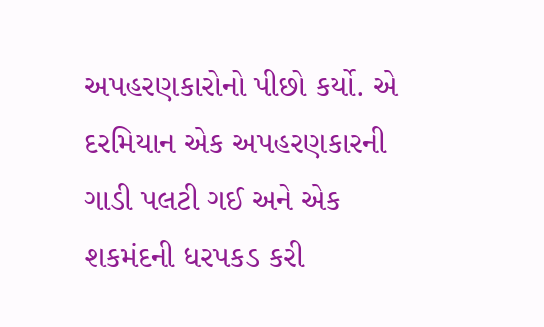અપહરણકારોનો પીછો કર્યો. એ દરમિયાન એક અપહરણકારની ગાડી પલટી ગઈ અને એક શકમંદની ધરપકડ કરી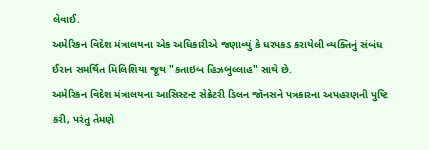લેવાઈ.
અમેરિકન વિદેશ મંત્રાલયના એક અધિકારીએ જણાવ્યું કે ધરપકડ કરાયેલી વ્યક્તિનું સંબંધ ઈરાન સમર્થિત મિલિશિયા જૂથ "કતાઇબ હિઝબુલ્લાહ" સાથે છે.
અમેરિકન વિદેશ મંત્રાલયના આસિસ્ટન્ટ સેક્રેટરી ડિલન જૉનસને પત્રકારના અપહરણની પુષ્ટિ કરી, પરંતુ તેમણે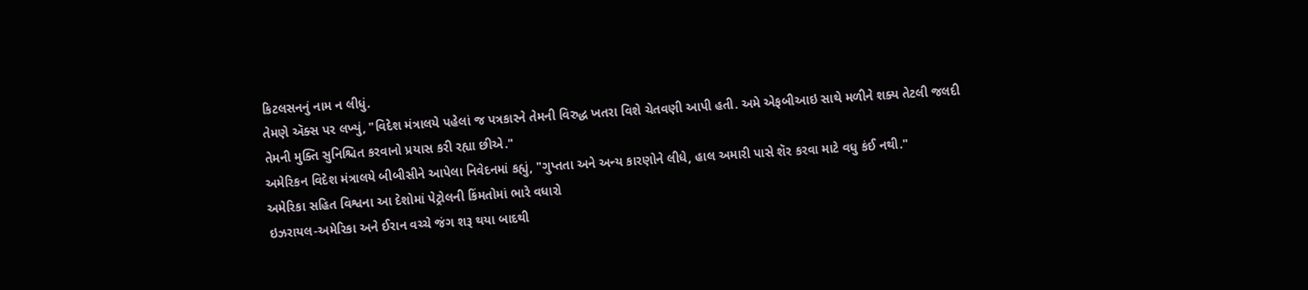કિટલસનનું નામ ન લીધું.
તેમણે ઍક્સ પર લખ્યું, "વિદેશ મંત્રાલયે પહેલાં જ પત્રકારને તેમની વિરુદ્ધ ખતરા વિશે ચેતવણી આપી હતી. અમે એફબીઆઇ સાથે મળીને શક્ય તેટલી જલદી તેમની મુક્તિ સુનિશ્ચિત કરવાનો પ્રયાસ કરી રહ્યા છીએ."
અમેરિકન વિદેશ મંત્રાલયે બીબીસીને આપેલા નિવેદનમાં કહ્યું, "ગુપ્તતા અને અન્ય કારણોને લીધે, હાલ અમારી પાસે શૅર કરવા માટે વધુ કંઈ નથી."
અમેરિકા સહિત વિશ્વના આ દેશોમાં પેટ્રોલની કિંમતોમાં ભારે વધારો
ઇઝરાયલ-અમેરિકા અને ઈરાન વચ્ચે જંગ શરૂ થયા બાદથી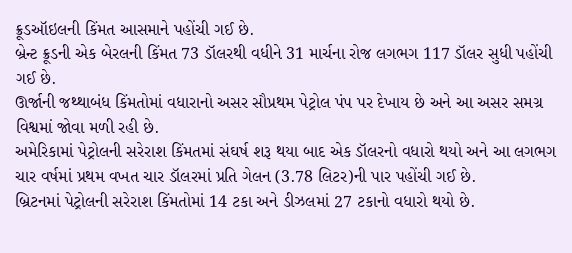ક્રૂડઑઇલની કિંમત આસમાને પહોંચી ગઈ છે.
બ્રેન્ટ ક્રૂડની એક બેરલની કિંમત 73 ડૉલરથી વધીને 31 માર્ચના રોજ લગભગ 117 ડૉલર સુધી પહોંચી ગઈ છે.
ઊર્જાની જથ્થાબંધ કિંમતોમાં વધારાનો અસર સૌપ્રથમ પેટ્રોલ પંપ પર દેખાય છે અને આ અસર સમગ્ર વિશ્વમાં જોવા મળી રહી છે.
અમેરિકામાં પેટ્રોલની સરેરાશ કિંમતમાં સંઘર્ષ શરૂ થયા બાદ એક ડૉલરનો વધારો થયો અને આ લગભગ ચાર વર્ષમાં પ્રથમ વખત ચાર ડૉલરમાં પ્રતિ ગેલન (3.78 લિટર)ની પાર પહોંચી ગઈ છે.
બ્રિટનમાં પેટ્રોલની સરેરાશ કિંમતોમાં 14 ટકા અને ડીઝલમાં 27 ટકાનો વધારો થયો છે.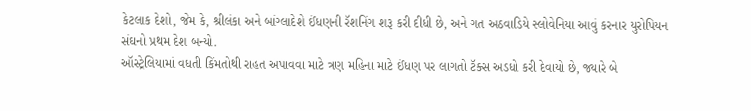કેટલાક દેશો, જેમ કે, શ્રીલંકા અને બાંગ્લાદેશે ઈંધણની રૅશનિંગ શરૂ કરી દીધી છે, અને ગત અઠવાડિયે સ્લોવેનિયા આવું કરનાર યુરોપિયન સંઘનો પ્રથમ દેશ બન્યો.
ઑસ્ટ્રેલિયામાં વધતી કિંમતોથી રાહત અપાવવા માટે ત્રણ મહિના માટે ઈંધણ પર લાગતો ટૅક્સ અડધો કરી દેવાયો છે, જ્યારે બે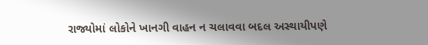રાજ્યોમાં લોકોને ખાનગી વાહન ન ચલાવવા બદલ અસ્થાયીપણે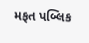મફત પબ્લિક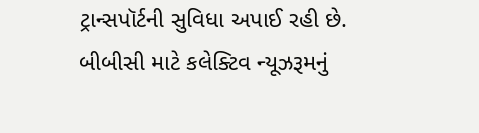ટ્રાન્સપૉર્ટની સુવિધા અપાઈ રહી છે.
બીબીસી માટે કલેક્ટિવ ન્યૂઝરૂમનું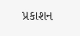પ્રકાશન